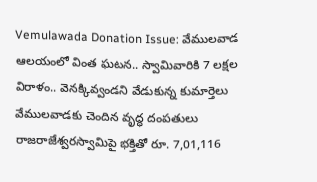Vemulawada Donation Issue: వేములవాడ ఆలయంలో వింత ఘటన.. స్వామివారికి 7 లక్షల విరాళం.. వెనక్కివ్వండని వేడుకున్న కుమార్తెలు
వేములవాడకు చెందిన వృద్ధ దంపతులు రాజరాజేశ్వరస్వామిపై భక్తితో రూ. 7,01,116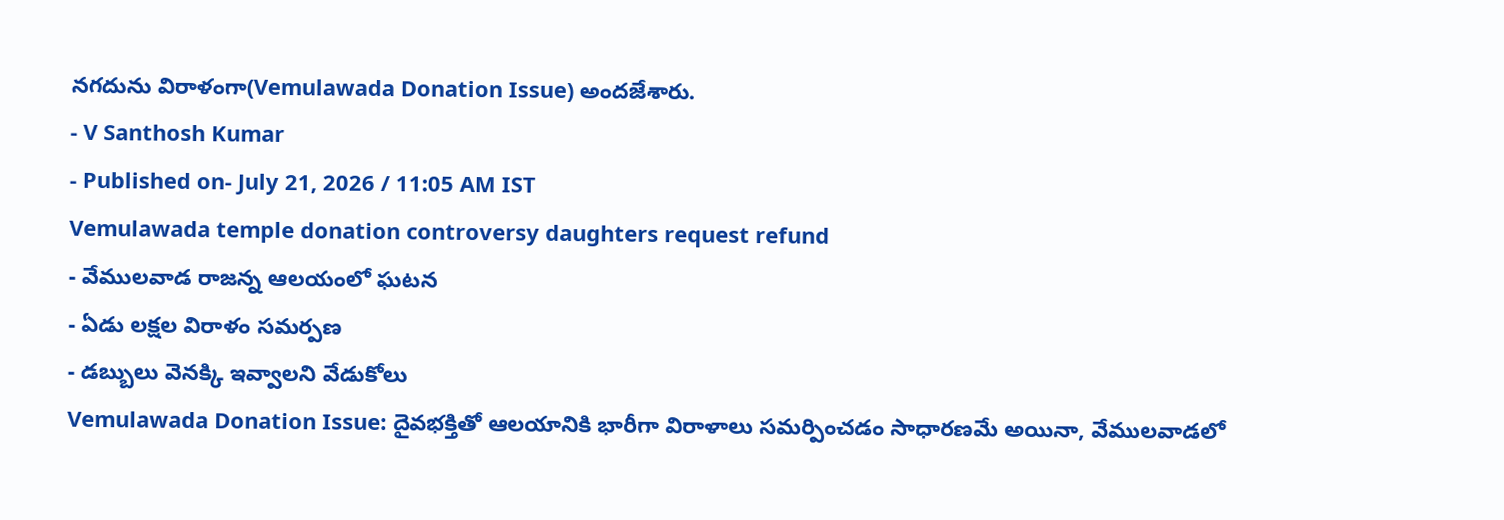నగదును విరాళంగా(Vemulawada Donation Issue) అందజేశారు.
- V Santhosh Kumar
- Published on- July 21, 2026 / 11:05 AM IST
Vemulawada temple donation controversy daughters request refund
- వేములవాడ రాజన్న ఆలయంలో ఘటన
- ఏడు లక్షల విరాళం సమర్పణ
- డబ్బులు వెనక్కి ఇవ్వాలని వేడుకోలు
Vemulawada Donation Issue: దైవభక్తితో ఆలయానికి భారీగా విరాళాలు సమర్పించడం సాధారణమే అయినా, వేములవాడలో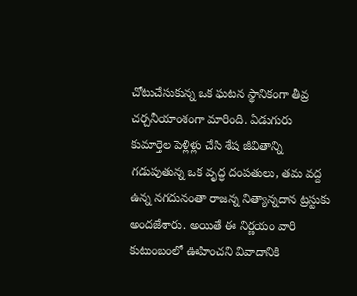చోటుచేసుకున్న ఒక ఘటన స్థానికంగా తీవ్ర చర్చనీయాంశంగా మారింది. ఏడుగురు కుమార్తెల పెళ్లిళ్లు చేసి శేష జీవితాన్ని గడుపుతున్న ఒక వృద్ధ దంపతులు, తమ వద్ద ఉన్న నగదునంతా రాజన్న నిత్యాన్నదాన ట్రస్టుకు అందజేశారు. అయితే ఈ నిర్ణయం వారి కుటుంబంలో ఊహించని వివాదానికి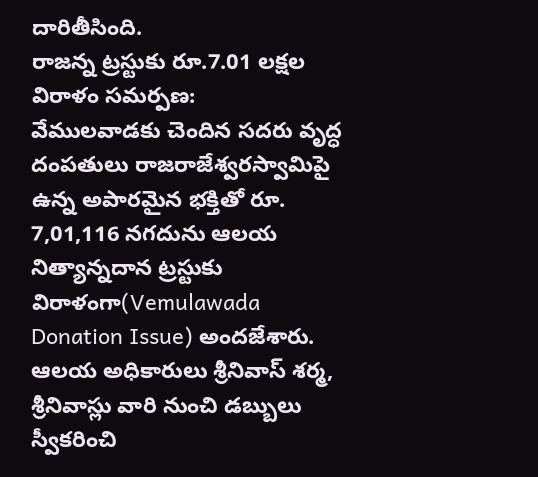దారితీసింది.
రాజన్న ట్రస్టుకు రూ.7.01 లక్షల విరాళం సమర్పణ:
వేములవాడకు చెందిన సదరు వృద్ధ దంపతులు రాజరాజేశ్వరస్వామిపై ఉన్న అపారమైన భక్తితో రూ. 7,01,116 నగదును ఆలయ నిత్యాన్నదాన ట్రస్టుకు విరాళంగా(Vemulawada Donation Issue) అందజేశారు. ఆలయ అధికారులు శ్రీనివాస్ శర్మ, శ్రీనివాస్లు వారి నుంచి డబ్బులు స్వీకరించి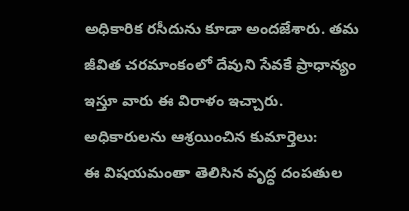అధికారిక రసీదును కూడా అందజేశారు. తమ జీవిత చరమాంకంలో దేవుని సేవకే ప్రాధాన్యం ఇస్తూ వారు ఈ విరాళం ఇచ్చారు.
అధికారులను ఆశ్రయించిన కుమార్తెలు:
ఈ విషయమంతా తెలిసిన వృద్ధ దంపతుల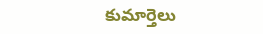కుమార్తెలు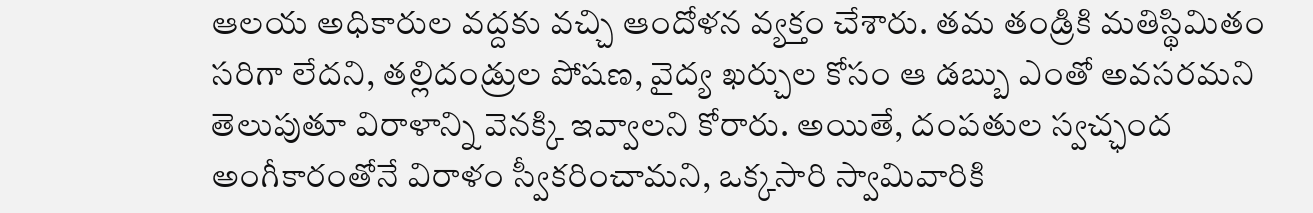ఆలయ అధికారుల వద్దకు వచ్చి ఆందోళన వ్యక్తం చేశారు. తమ తండ్రికి మతిస్థిమితం సరిగా లేదని, తల్లిదండ్రుల పోషణ, వైద్య ఖర్చుల కోసం ఆ డబ్బు ఎంతో అవసరమని తెలుపుతూ విరాళాన్ని వెనక్కి ఇవ్వాలని కోరారు. అయితే, దంపతుల స్వచ్ఛంద అంగీకారంతోనే విరాళం స్వీకరించామని, ఒక్కసారి స్వామివారికి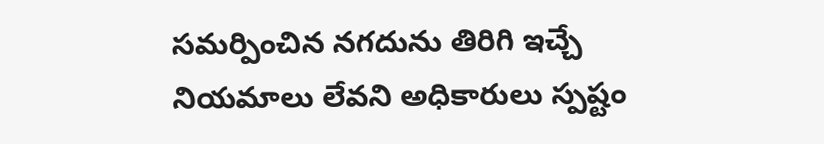సమర్పించిన నగదును తిరిగి ఇచ్చే నియమాలు లేవని అధికారులు స్పష్టం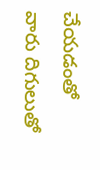చేయడంతో వారు దిగులుతో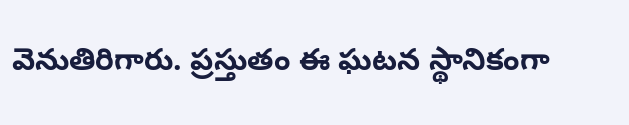వెనుతిరిగారు. ప్రస్తుతం ఈ ఘటన స్థానికంగా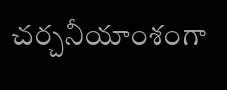చర్చనీయాంశంగా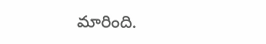మారింది.